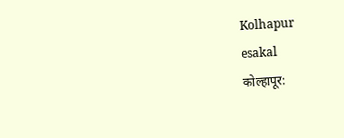Kolhapur
esakal
कोल्हापूर: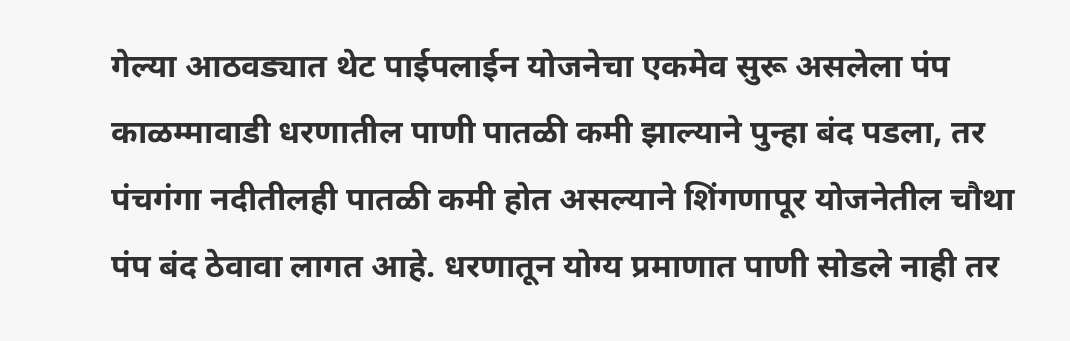गेल्या आठवड्यात थेट पाईपलाईन योजनेचा एकमेव सुरू असलेला पंप काळम्मावाडी धरणातील पाणी पातळी कमी झाल्याने पुन्हा बंद पडला, तर पंचगंगा नदीतीलही पातळी कमी होत असल्याने शिंगणापूर योजनेतील चौथा पंप बंद ठेवावा लागत आहे. धरणातून योग्य प्रमाणात पाणी सोडले नाही तर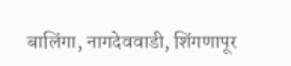बालिंगा, नागदेववाडी, शिंगणापूर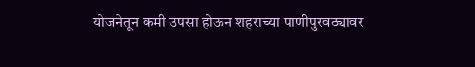योजनेतून कमी उपसा होऊन शहराच्या पाणीपुरवठ्यावर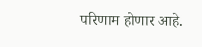परिणाम होणार आहे.